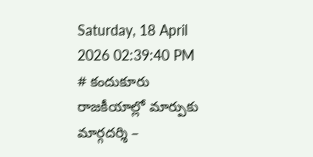Saturday, 18 April 2026 02:39:40 PM
# కందుకూరు రాజకీయాల్లో మార్పుకు మార్గదర్శి –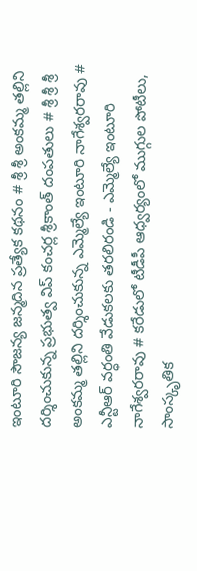ఇంటూరి సౌజన్య జన్మదిన ప్రత్యేక కథనం # శ్రీ శ్రీ అంకమ్మ తల్లిని దర్శించుకున్న ప్రభుత్వ విప్ కంచర్ల శ్రీకాంత్ దంపతులు # శ్రీ శ్రీ శ్రీ అంకమ్మ తల్లిని దర్శించుకున్న ఎమ్మెల్యే ఇంటూరి నాగేశ్వరరావు # ఎన్టీఆర్ వర్ధంతి వేడుకలకు తరలిరండి - ఎమ్మెల్యే ఇంటూరి నాగేశ్వరరావు # కరేడులో టీడీపీ ఆధ్వర్యంలో ముగ్గుల పోటీలు, సాంస్కృతిక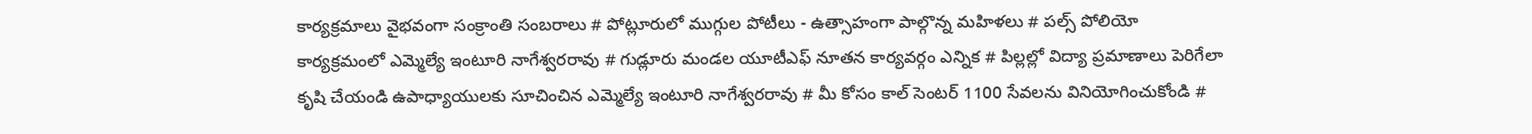కార్యక్రమాలు వైభవంగా సంక్రాంతి సంబరాలు # పోట్లూరులో ముగ్గుల పోటీలు - ఉత్సాహంగా పాల్గొన్న మహిళలు # పల్స్ పోలియో కార్యక్రమంలో ఎమ్మెల్యే ఇంటూరి నాగేశ్వరరావు # గుడ్లూరు మండల యూటీఎఫ్ నూతన కార్యవర్గం ఎన్నిక # పిల్లల్లో విద్యా ప్రమాణాలు పెరిగేలా కృషి చేయండి ఉపాధ్యాయులకు సూచించిన ఎమ్మెల్యే ఇంటూరి నాగేశ్వరరావు # మీ కోసం కాల్ సెంటర్ 1100 సేవలను వినియోగించుకోండి #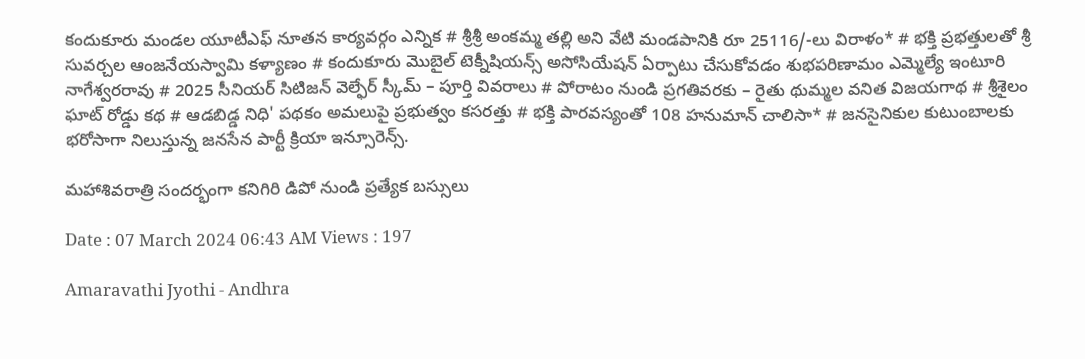కందుకూరు మండల యూటీఎఫ్ నూతన కార్యవర్గం ఎన్నిక # శ్రీశ్రీ అంకమ్మ తల్లి అని వేటి మండపానికి రూ 25116/-లు విరాళం* # భక్తి ప్రభత్తులతో శ్రీ సువర్చల ఆంజనేయస్వామి కళ్యాణం # కందుకూరు మొబైల్ టెక్నీషియన్స్ అసోసియేషన్ ఏర్పాటు చేసుకోవడం శుభపరిణామం ఎమ్మెల్యే ఇంటూరి నాగేశ్వరరావు # 2025 సీనియర్ సిటిజన్ వెల్ఫేర్ స్కీమ్ – పూర్తి వివరాలు # పోరాటం నుండి ప్రగతివరకు – రైతు థుమ్మల వనిత విజయగాథ # శ్రీశైలం ఘాట్ రోడ్డు కథ # ఆడబిడ్డ నిధి' పథకం అమలుపై ప్రభుత్వం కసరత్తు # భక్తి పారవస్యంతో 108 హనుమాన్ చాలిసా* # జనసైనికుల కుటుంబాలకు భరోసాగా నిలుస్తున్న జనసేన పార్టీ క్రియా ఇన్సూరెన్స్.

మహాశివరాత్రి సందర్భంగా కనిగిరి డిపో నుండి ప్రత్యేక బస్సులు

Date : 07 March 2024 06:43 AM Views : 197

Amaravathi Jyothi - Andhra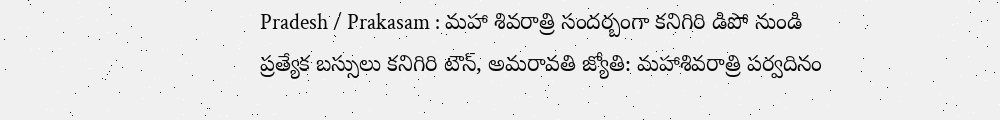Pradesh / Prakasam : మహా శివరాత్రి సందర్బంగా కనిగిరి డిపో నుండి ప్రత్యేక బస్సులు కనిగిరి టౌన్, అమరావతి జ్యోతి: మహాశివరాత్రి పర్వదినం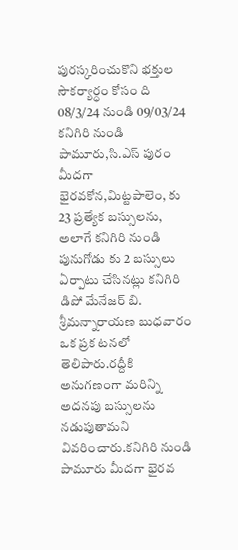పురస్కరించుకొని భక్తుల సౌకర్యార్ధం కోసం ది 08/3/24 నుండి 09/03/24 కనిగిరి నుండి పామూరు,సి.ఎస్ పురం మీదగా భైరవకోన,మిట్టపాలెం, కు 23 ప్రత్యేక బస్సులను, అలాగే కనిగిరి నుండి పునుగోడు కు 2 బస్సులు ఏర్పాటు చేసినట్లు కనిగిరి డిపో మేనేజర్ బి. శ్రీమన్నారాయణ బుధవారం ఒక ప్రక టనలో తెలిపారు.రద్దీకి అనుగణంగా మరిన్ని అదనపు బస్సులను నడుపుతామని వివరించారు.కనిగిరి నుండి పామూరు మీదగా భైరవ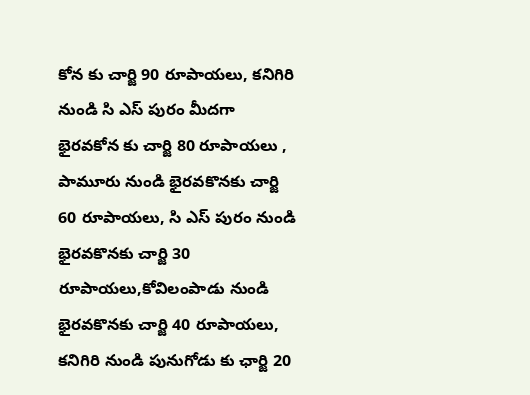కోన కు చార్జి 90 రూపాయలు, కనిగిరి నుండి సి ఎస్ పురం మీదగా భైరవకోన కు చార్జి 80 రూపాయలు , పామూరు నుండి భైరవకొనకు చార్జి 60 రూపాయలు, సి ఎస్ పురం నుండి భైరవకొనకు చార్జి 30 రూపాయలు,కోవిలంపాడు నుండి భైరవకొనకు చార్జి 40 రూపాయలు, కనిగిరి నుండి పునుగోడు కు ఛార్జి 20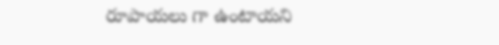రూపాయలు గా ఉంటాయని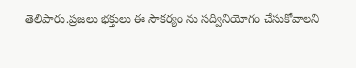తెలిపారు.ప్రజలు భక్తులు ఈ సౌకర్యం ను సద్వినియోగం చేసుకోవాలని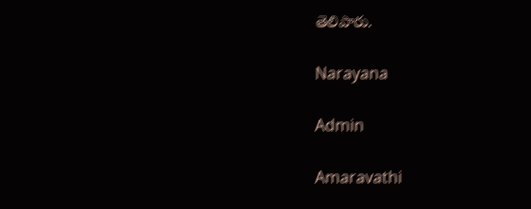తెలిపారు.

Narayana

Admin

Amaravathi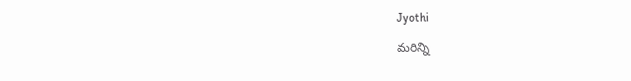Jyothi

మరిన్ని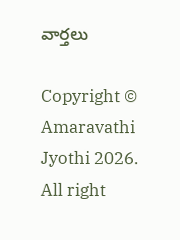వార్తలు

Copyright © Amaravathi Jyothi 2026. All right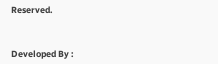Reserved.



Developed By :